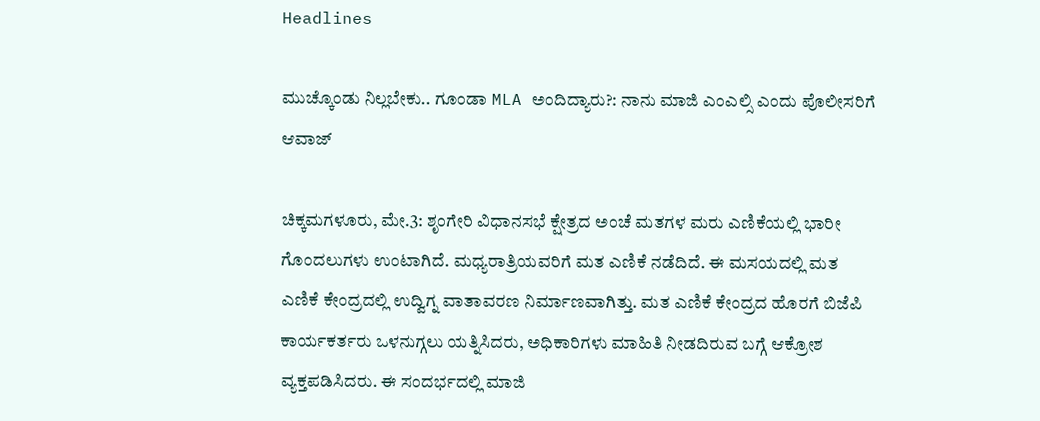Headlines

ಮುಚ್ಕೊಂಡು ನಿಲ್ಲಬೇಕು.. ಗೂಂಡಾ MLA ಅಂದಿದ್ಯಾರು?: ನಾನು ಮಾಜಿ ಎಂಎಲ್ಸಿ ಎಂದು ಪೊಲೀಸರಿಗೆ ಆವಾಜ್

ಚಿಕ್ಕಮಗಳೂರು, ಮೇ.3: ಶೃಂಗೇರಿ ವಿಧಾನಸಭೆ ಕ್ಷೇತ್ರದ ಅಂಚೆ ಮತಗಳ ಮರು ಎಣಿಕೆಯಲ್ಲಿ ಭಾರೀ ಗೊಂದಲುಗಳು ಉಂಟಾಗಿದೆ. ಮಧ್ಯರಾತ್ರಿಯವರಿಗೆ ಮತ ಎಣಿಕೆ ನಡೆದಿದೆ. ಈ ಮಸಯದಲ್ಲಿ ಮತ ಎಣಿಕೆ ಕೇಂದ್ರದಲ್ಲಿ ಉದ್ವಿಗ್ನ ವಾತಾವರಣ ನಿರ್ಮಾಣವಾಗಿತ್ತು. ಮತ ಎಣಿಕೆ ಕೇಂದ್ರದ ಹೊರಗೆ ಬಿಜೆಪಿ ಕಾರ್ಯಕರ್ತರು ಒಳನುಗ್ಗಲು ಯತ್ನಿಸಿದರು, ಅಧಿಕಾರಿಗಳು ಮಾಹಿತಿ ನೀಡದಿರುವ ಬಗ್ಗೆ ಆಕ್ರೋಶ ವ್ಯಕ್ತಪಡಿಸಿದರು. ಈ ಸಂದರ್ಭದಲ್ಲಿ ಮಾಜಿ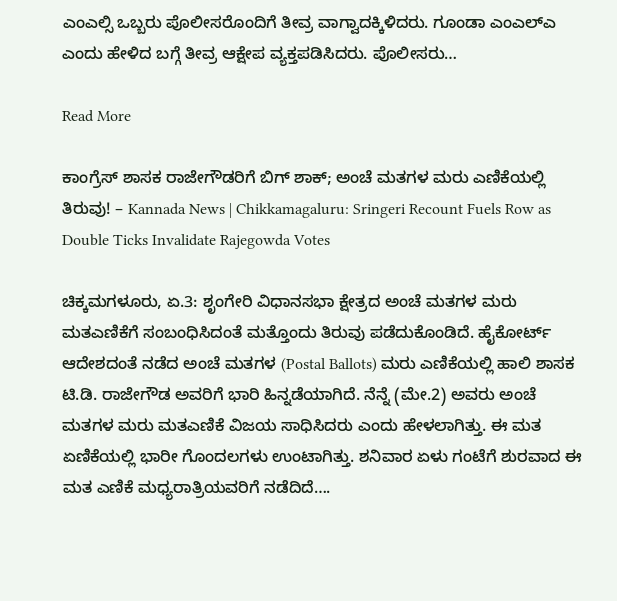ಎಂಎಲ್ಸಿ ಒಬ್ಬರು ಪೊಲೀಸರೊಂದಿಗೆ ತೀವ್ರ ವಾಗ್ವಾದಕ್ಕಿಳಿದರು. ಗೂಂಡಾ ಎಂಎಲ್ಎ ಎಂದು ಹೇಳಿದ ಬಗ್ಗೆ ತೀವ್ರ ಆಕ್ಷೇಪ ವ್ಯಕ್ತಪಡಿಸಿದರು. ಪೊಲೀಸರು…

Read More

ಕಾಂಗ್ರೆಸ್ ಶಾಸಕ ರಾಜೇಗೌಡರಿಗೆ ಬಿಗ್ ಶಾಕ್; ಅಂಚೆ ಮತಗಳ ಮರು ಎಣಿಕೆಯಲ್ಲಿ ತಿರುವು! – Kannada News | Chikkamagaluru: Sringeri Recount Fuels Row as Double Ticks Invalidate Rajegowda Votes

ಚಿಕ್ಕಮಗಳೂರು, ಏ.3: ಶೃಂಗೇರಿ ವಿಧಾನಸಭಾ ಕ್ಷೇತ್ರದ ಅಂಚೆ ಮತಗಳ ಮರು ಮತ‌ಎಣಿಕೆಗೆ ಸಂಬಂಧಿಸಿದಂತೆ ಮತ್ತೊಂದು ತಿರುವು ಪಡೆದುಕೊಂಡಿದೆ. ಹೈಕೋರ್ಟ್ ಆದೇಶದಂತೆ ನಡೆದ ಅಂಚೆ ಮತಗಳ (Postal Ballots) ಮರು ಎಣಿಕೆಯಲ್ಲಿ ಹಾಲಿ ಶಾಸಕ ಟಿ.ಡಿ. ರಾಜೇಗೌಡ ಅವರಿಗೆ ಭಾರಿ ಹಿನ್ನಡೆಯಾಗಿದೆ. ನೆನ್ನೆ (ಮೇ.2) ಅವರು ಅಂಚೆ ಮತಗಳ ಮರು ಮತ‌ಎಣಿಕೆ ವಿಜಯ ಸಾಧಿಸಿದರು ಎಂದು ಹೇಳಲಾಗಿತ್ತು. ಈ ಮತ ಏಣಿಕೆಯಲ್ಲಿ ಭಾರೀ ಗೊಂದಲಗಳು ಉಂಟಾಗಿತ್ತು. ಶನಿವಾರ ಏಳು ಗಂಟೆಗೆ ಶುರವಾದ ಈ ಮತ ಎಣಿಕೆ ಮಧ್ಯರಾತ್ರಿಯವರಿಗೆ ನಡೆದಿದೆ….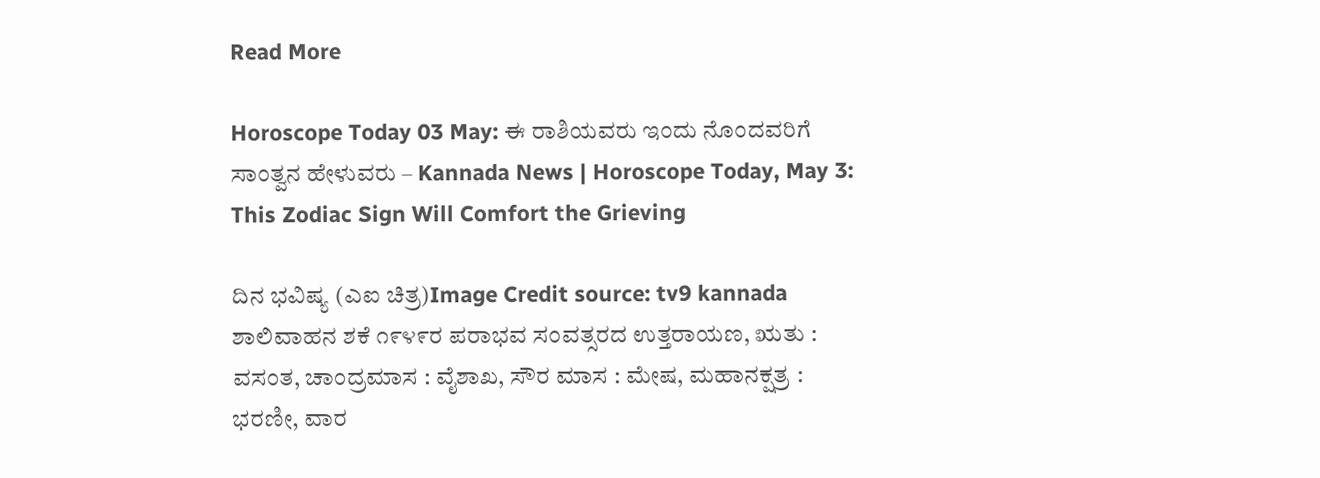Read More

Horoscope Today 03 May: ಈ ರಾಶಿಯವರು ಇಂದು ನೊಂದವರಿಗೆ ಸಾಂತ್ವನ ಹೇಳುವರು – Kannada News | Horoscope Today, May 3: This Zodiac Sign Will Comfort the Grieving

ದಿನ ಭವಿಷ್ಯ (ಎಐ ಚಿತ್ರ)Image Credit source: tv9 kannada ಶಾಲಿವಾಹನ ಶಕೆ ೧೯೪೯ರ ಪರಾಭವ ಸಂವತ್ಸರದ ಉತ್ತರಾಯಣ, ಋತು : ವಸಂತ, ಚಾಂದ್ರಮಾಸ : ವೈಶಾಖ, ಸೌರ ಮಾಸ : ಮೇಷ, ಮಹಾನಕ್ಷತ್ರ : ಭರಣೀ, ವಾರ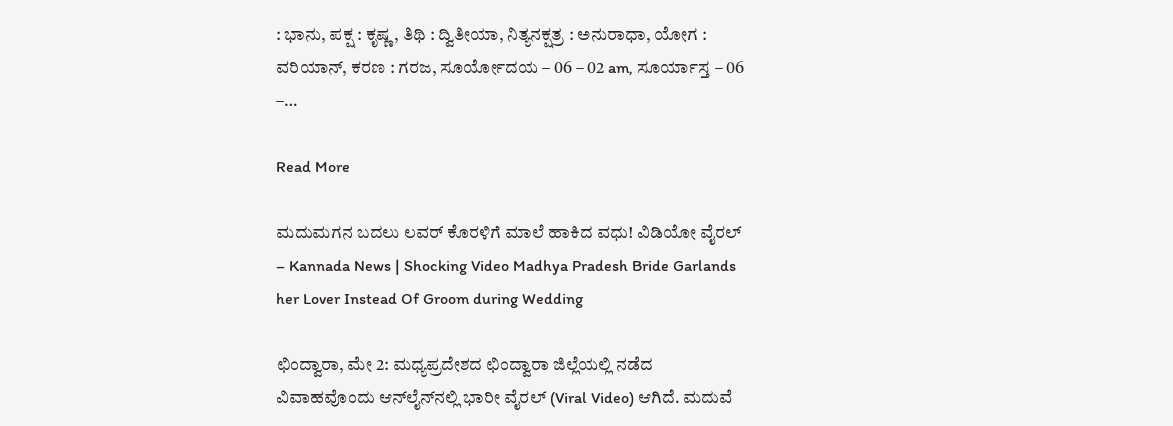: ಭಾನು, ಪಕ್ಷ : ಕೃಷ್ಣ, ತಿಥಿ : ದ್ವಿತೀಯಾ, ನಿತ್ಯನಕ್ಷತ್ರ : ಅನುರಾಧಾ, ಯೋಗ : ವರಿಯಾನ್, ಕರಣ : ಗರಜ, ಸೂರ್ಯೋದಯ – 06 – 02 am, ಸೂರ್ಯಾಸ್ತ – 06 –…

Read More

ಮದುಮಗನ ಬದಲು ಲವರ್ ಕೊರಳಿಗೆ ಮಾಲೆ ಹಾಕಿದ ವಧು! ವಿಡಿಯೋ ವೈರಲ್ – Kannada News | Shocking Video Madhya Pradesh Bride Garlands her Lover Instead Of Groom during Wedding

ಛಿಂದ್ವಾರಾ, ಮೇ 2: ಮಧ್ಯಪ್ರದೇಶದ ಛಿಂದ್ವಾರಾ ಜಿಲ್ಲೆಯಲ್ಲಿ ನಡೆದ ವಿವಾಹವೊಂದು ಆನ್‌ಲೈನ್‌ನಲ್ಲಿ ಭಾರೀ ವೈರಲ್ (Viral Video) ಆಗಿದೆ. ಮದುವೆ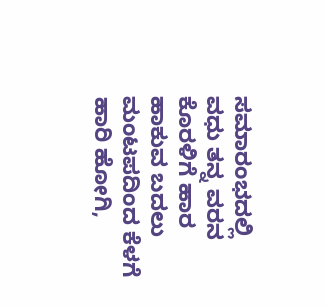ಸಮಾರಂಭದಲ್ಲಿ ವಧು ತನ್ನ ವರನ ಕೊರಳಿಗೆ ಹಾರ ಹಾಕುವ ಬದಲು ಮಂಟಪದಿಂದ ಕೆಳಗೆ ಹಾರಿ ಹೋಗಿ,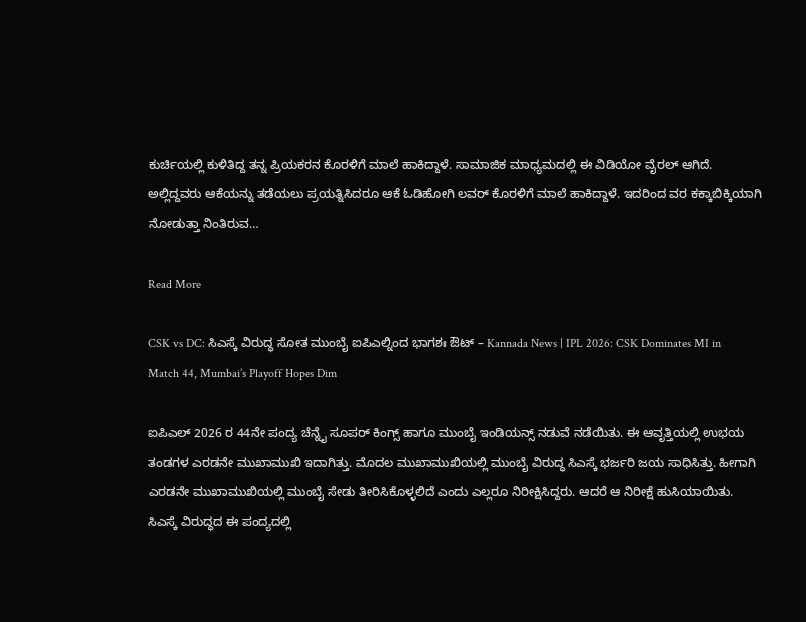ಕುರ್ಚಿಯಲ್ಲಿ ಕುಳಿತಿದ್ದ ತನ್ನ ಪ್ರಿಯಕರನ ಕೊರಳಿಗೆ ಮಾಲೆ ಹಾಕಿದ್ದಾಳೆ. ಸಾಮಾಜಿಕ ಮಾಧ್ಯಮದಲ್ಲಿ ಈ ವಿಡಿಯೋ ವೈರಲ್ ಆಗಿದೆ. ಅಲ್ಲಿದ್ದವರು ಆಕೆಯನ್ನು ತಡೆಯಲು ಪ್ರಯತ್ನಿಸಿದರೂ ಆಕೆ ಓಡಿಹೋಗಿ ಲವರ್ ಕೊರಳಿಗೆ ಮಾಲೆ ಹಾಕಿದ್ದಾಳೆ. ಇದರಿಂದ ವರ ಕಕ್ಕಾಬಿಕ್ಕಿಯಾಗಿ ನೋಡುತ್ತಾ ನಿಂತಿರುವ…

Read More

CSK vs DC: ಸಿಎಸ್ಕೆ ವಿರುದ್ಧ ಸೋತ ಮುಂಬೈ ಐಪಿಎಲ್ನಿಂದ ಭಾಗಶಃ ಔಟ್ – Kannada News | IPL 2026: CSK Dominates MI in Match 44, Mumbai’s Playoff Hopes Dim

ಐಪಿಎಲ್ 2026 ರ 44ನೇ ಪಂದ್ಯ ಚೆನ್ನೈ ಸೂಪರ್ ಕಿಂಗ್ಸ್ ಹಾಗೂ ಮುಂಬೈ ಇಂಡಿಯನ್ಸ್ ನಡುವೆ ನಡೆಯಿತು. ಈ ಆವೃತ್ತಿಯಲ್ಲಿ ಉಭಯ ತಂಡಗಳ ಎರಡನೇ ಮುಖಾಮುಖಿ ಇದಾಗಿತ್ತು. ಮೊದಲ ಮುಖಾಮುಖಿಯಲ್ಲಿ ಮುಂಬೈ ವಿರುದ್ಧ ಸಿಎಸ್ಕೆ ಭರ್ಜರಿ ಜಯ ಸಾಧಿಸಿತ್ತು. ಹೀಗಾಗಿ ಎರಡನೇ ಮುಖಾಮುಖಿಯಲ್ಲಿ ಮುಂಬೈ ಸೇಡು ತೀರಿಸಿಕೊಳ್ಳಲಿದೆ ಎಂದು ಎಲ್ಲರೂ ನಿರೀಕ್ಷಿಸಿದ್ದರು. ಆದರೆ ಆ ನಿರೀಕ್ಷೆ ಹುಸಿಯಾಯಿತು. ಸಿಎಸ್ಕೆ ವಿರುದ್ಧದ ಈ ಪಂದ್ಯದಲ್ಲಿ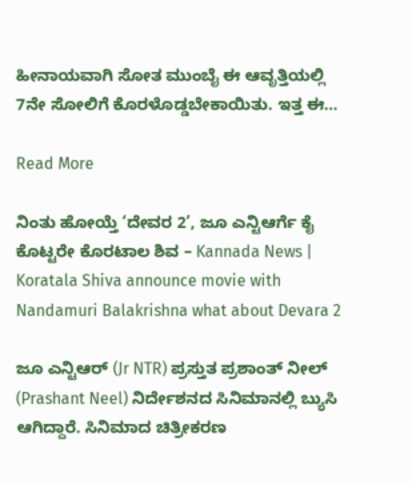ಹೀನಾಯವಾಗಿ ಸೋತ ಮುಂಬೈ ಈ ಆವೃತ್ತಿಯಲ್ಲಿ 7ನೇ ಸೋಲಿಗೆ ಕೊರಳೊಡ್ಡಬೇಕಾಯಿತು. ಇತ್ತ ಈ…

Read More

ನಿಂತು ಹೋಯ್ತೆ ‘ದೇವರ 2’, ಜೂ ಎನ್ಟಿಆರ್ಗೆ ಕೈ ಕೊಟ್ಟರೇ ಕೊರಟಾಲ ಶಿವ – Kannada News | Koratala Shiva announce movie with Nandamuri Balakrishna what about Devara 2

ಜೂ ಎನ್ಟಿಆರ್ (Jr NTR) ಪ್ರಸ್ತುತ ಪ್ರಶಾಂತ್ ನೀಲ್ (Prashant Neel) ನಿರ್ದೇಶನದ ಸಿನಿಮಾನಲ್ಲಿ ಬ್ಯುಸಿ ಆಗಿದ್ದಾರೆ. ಸಿನಿಮಾದ ಚಿತ್ರೀಕರಣ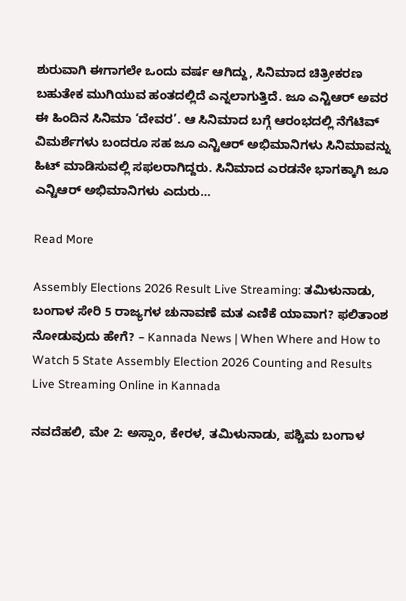ಶುರುವಾಗಿ ಈಗಾಗಲೇ ಒಂದು ವರ್ಷ ಆಗಿದ್ದು, ಸಿನಿಮಾದ ಚಿತ್ರೀಕರಣ ಬಹುತೇಕ ಮುಗಿಯುವ ಹಂತದಲ್ಲಿದೆ ಎನ್ನಲಾಗುತ್ತಿದೆ. ಜೂ ಎನ್ಟಿಆರ್ ಅವರ ಈ ಹಿಂದಿನ ಸಿನಿಮಾ ‘ದೇವರ’. ಆ ಸಿನಿಮಾದ ಬಗ್ಗೆ ಆರಂಭದಲ್ಲಿ ನೆಗೆಟಿವ್ ವಿಮರ್ಶೆಗಳು ಬಂದರೂ ಸಹ ಜೂ ಎನ್ಟಿಆರ್ ಅಭಿಮಾನಿಗಳು ಸಿನಿಮಾವನ್ನು ಹಿಟ್ ಮಾಡಿಸುವಲ್ಲಿ ಸಫಲರಾಗಿದ್ದರು. ಸಿನಿಮಾದ ಎರಡನೇ ಭಾಗಕ್ಕಾಗಿ ಜೂ ಎನ್ಟಿಆರ್ ಅಭಿಮಾನಿಗಳು ಎದುರು…

Read More

Assembly Elections 2026 Result Live Streaming: ತಮಿಳುನಾಡು, ಬಂಗಾಳ ಸೇರಿ 5 ರಾಜ್ಯಗಳ ಚುನಾವಣೆ ಮತ ಎಣಿಕೆ ಯಾವಾಗ? ಫಲಿತಾಂಶ ನೋಡುವುದು ಹೇಗೆ? – Kannada News | When Where and How to Watch 5 State Assembly Election 2026 Counting and Results Live Streaming Online in Kannada

ನವದೆಹಲಿ, ಮೇ 2: ಅಸ್ಸಾಂ, ಕೇರಳ, ತಮಿಳುನಾಡು, ಪಶ್ಚಿಮ ಬಂಗಾಳ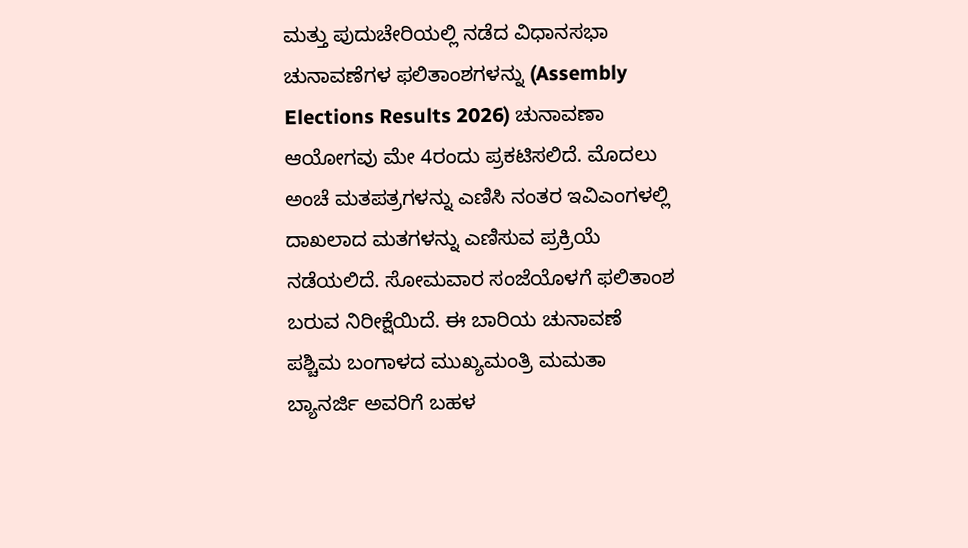ಮತ್ತು ಪುದುಚೇರಿಯಲ್ಲಿ ನಡೆದ ವಿಧಾನಸಭಾ ಚುನಾವಣೆಗಳ ಫಲಿತಾಂಶಗಳನ್ನು (Assembly Elections Results 2026) ಚುನಾವಣಾ ಆಯೋಗವು ಮೇ 4ರಂದು ಪ್ರಕಟಿಸಲಿದೆ. ಮೊದಲು ಅಂಚೆ ಮತಪತ್ರಗಳನ್ನು ಎಣಿಸಿ ನಂತರ ಇವಿಎಂಗಳಲ್ಲಿ ದಾಖಲಾದ ಮತಗಳನ್ನು ಎಣಿಸುವ ಪ್ರಕ್ರಿಯೆ ನಡೆಯಲಿದೆ. ಸೋಮವಾರ ಸಂಜೆಯೊಳಗೆ ಫಲಿತಾಂಶ ಬರುವ ನಿರೀಕ್ಷೆಯಿದೆ. ಈ ಬಾರಿಯ ಚುನಾವಣೆ ಪಶ್ಚಿಮ ಬಂಗಾಳದ ಮುಖ್ಯಮಂತ್ರಿ ಮಮತಾ ಬ್ಯಾನರ್ಜಿ ಅವರಿಗೆ ಬಹಳ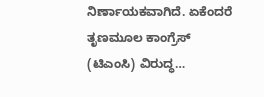ನಿರ್ಣಾಯಕವಾಗಿದೆ. ಏಕೆಂದರೆ ತೃಣಮೂಲ ಕಾಂಗ್ರೆಸ್ (ಟಿಎಂಸಿ) ವಿರುದ್ಧ…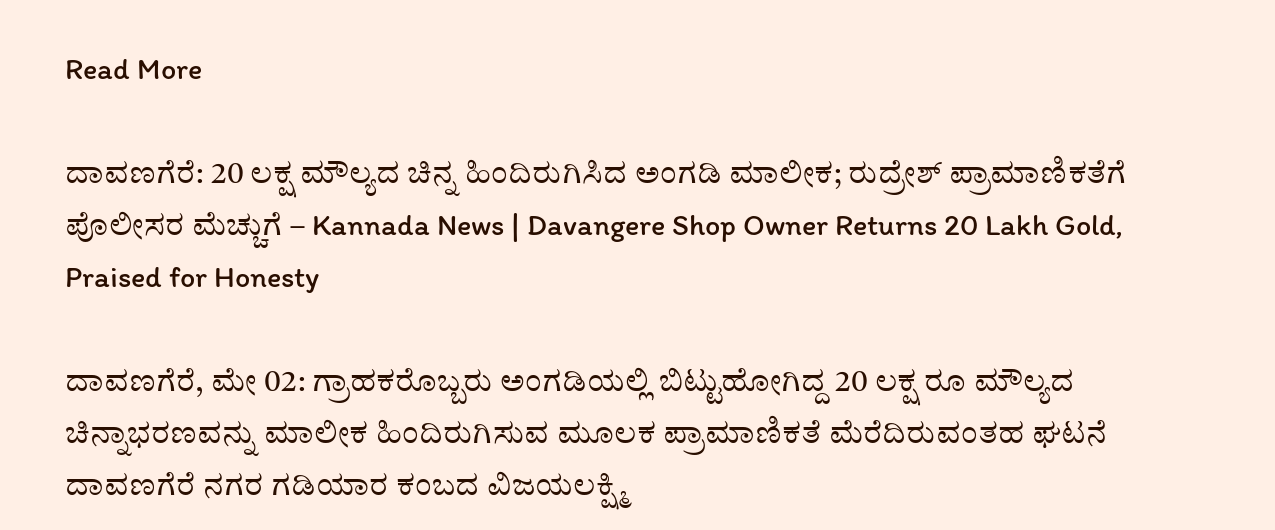Read More

ದಾವಣಗೆರೆ: 20 ಲಕ್ಷ ಮೌಲ್ಯದ ಚಿನ್ನ ಹಿಂದಿರುಗಿಸಿದ ಅಂಗಡಿ ಮಾಲೀಕ; ರುದ್ರೇಶ್ ಪ್ರಾಮಾಣಿಕತೆಗೆ ಪೊಲೀಸರ ಮೆಚ್ಚುಗೆ – Kannada News | Davangere Shop Owner Returns 20 Lakh Gold, Praised for Honesty

ದಾವಣಗೆರೆ, ಮೇ 02: ಗ್ರಾಹಕರೊಬ್ಬರು ಅಂಗಡಿಯಲ್ಲಿ ಬಿಟ್ಟುಹೋಗಿದ್ದ 20 ಲಕ್ಷ ರೂ ಮೌಲ್ಯದ ಚಿನ್ನಾಭರಣವನ್ನು ಮಾಲೀಕ ಹಿಂದಿರುಗಿಸುವ ಮೂಲಕ ಪ್ರಾಮಾಣಿಕತೆ ಮೆರೆದಿರುವಂತಹ ಘಟನೆ ದಾವಣಗೆರೆ ನಗರ ಗಡಿಯಾರ ಕಂಬದ ವಿಜಯಲಕ್ಷ್ಮಿ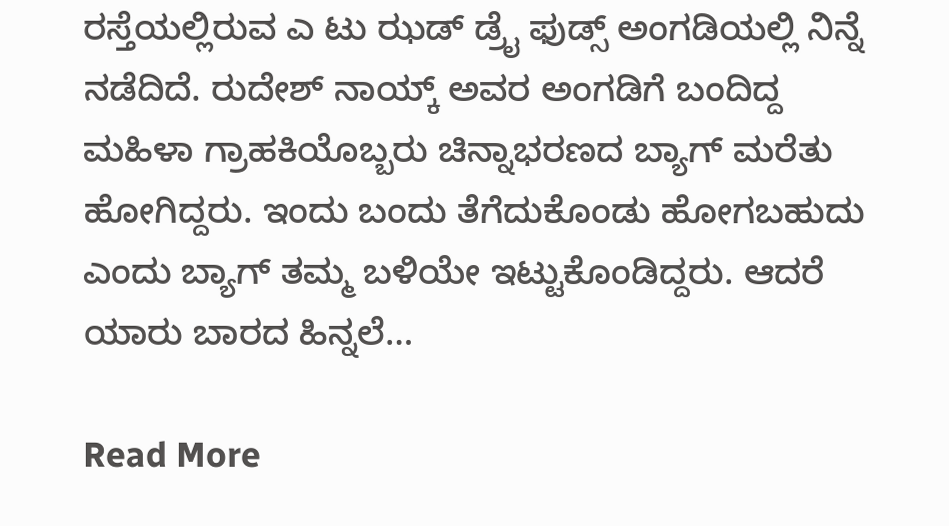ರಸ್ತೆಯಲ್ಲಿರುವ ಎ ಟು ಝಡ್ ಡ್ರೈ ಫುಡ್ಸ್ ಅಂಗಡಿಯಲ್ಲಿ ನಿನ್ನೆ ನಡೆದಿದೆ. ರುದೇಶ್ ನಾಯ್ಕ್ ಅವರ ಅಂಗಡಿಗೆ ಬಂದಿದ್ದ ಮಹಿಳಾ ಗ್ರಾಹಕಿಯೊಬ್ಬರು ಚಿನ್ನಾಭರಣದ ಬ್ಯಾಗ್ ಮರೆತು ಹೋಗಿದ್ದರು. ಇಂದು ಬಂದು ತೆಗೆದುಕೊಂಡು ಹೋಗಬಹುದು ಎಂದು ಬ್ಯಾಗ್ ತಮ್ಮ ಬಳಿಯೇ ಇಟ್ಟುಕೊಂಡಿದ್ದರು. ಆದರೆ ಯಾರು ಬಾರದ ಹಿನ್ನಲೆ…

Read More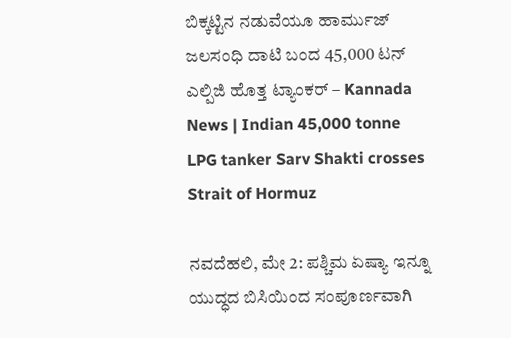ಬಿಕ್ಕಟ್ಟಿನ ನಡುವೆಯೂ ಹಾರ್ಮುಜ್ ಜಲಸಂಧಿ ದಾಟಿ ಬಂದ 45,000 ಟನ್ ಎಲ್ಪಿಜಿ ಹೊತ್ತ ಟ್ಯಾಂಕರ್ – Kannada News | Indian 45,000 tonne LPG tanker Sarv Shakti crosses Strait of Hormuz

ನವದೆಹಲಿ, ಮೇ 2: ಪಶ್ಚಿಮ ಏಷ್ಯಾ ಇನ್ನೂ ಯುದ್ಧದ ಬಿಸಿಯಿಂದ ಸಂಪೂರ್ಣವಾಗಿ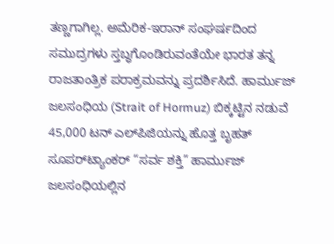ತಣ್ಣಗಾಗಿಲ್ಲ. ಅಮೆರಿಕ-ಇರಾನ್ ಸಂಘರ್ಷದಿಂದ ಸಮುದ್ರಗಳು ಸ್ತಬ್ಧಗೊಂಡಿರುವಂತೆಯೇ ಭಾರತ ತನ್ನ ರಾಜತಾಂತ್ರಿಕ ಪರಾಕ್ರಮವನ್ನು ಪ್ರದರ್ಶಿಸಿದೆ. ಹಾರ್ಮುಜ್ ಜಲಸಂಧಿಯ (Strait of Hormuz) ಬಿಕ್ಕಟ್ಟಿನ ನಡುವೆ 45,000 ಟನ್ ಎಲ್‌ಪಿಜಿಯನ್ನು ಹೊತ್ತ ಬೃಹತ್ ಸೂಪರ್‌ಟ್ಯಾಂಕರ್ “ಸರ್ವ ಶಕ್ತಿ” ಹಾರ್ಮುಜ್ ಜಲಸಂಧಿಯಲ್ಲಿನ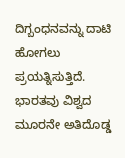ದಿಗ್ಬಂಧನವನ್ನು ದಾಟಿ ಹೋಗಲು ಪ್ರಯತ್ನಿಸುತ್ತಿದೆ. ಭಾರತವು ವಿಶ್ವದ ಮೂರನೇ ಅತಿದೊಡ್ಡ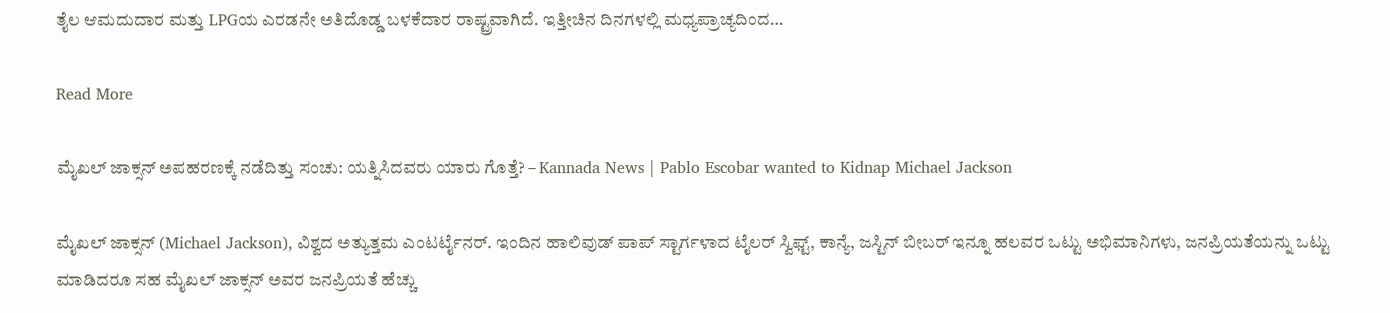ತೈಲ ಆಮದುದಾರ ಮತ್ತು LPGಯ ಎರಡನೇ ಅತಿದೊಡ್ಡ ಬಳಕೆದಾರ ರಾಷ್ಟ್ರವಾಗಿದೆ. ಇತ್ತೀಚಿನ ದಿನಗಳಲ್ಲಿ ಮಧ್ಯಪ್ರಾಚ್ಯದಿಂದ…

Read More

ಮೈಖಲ್ ಜಾಕ್ಸನ್ ಅಪಹರಣಕ್ಕೆ ನಡೆದಿತ್ತು ಸಂಚು: ಯತ್ನಿಸಿದವರು ಯಾರು ಗೊತ್ತೆ? – Kannada News | Pablo Escobar wanted to Kidnap Michael Jackson

ಮೈಖಲ್ ಜಾಕ್ಸನ್ (Michael Jackson), ವಿಶ್ವದ ಅತ್ಯುತ್ತಮ ಎಂಟರ್ಟೈನರ್. ಇಂದಿನ ಹಾಲಿವುಡ್ ಪಾಪ್ ಸ್ಟಾರ್ಗಳಾದ ಟೈಲರ್ ಸ್ವಿಫ್ಟ್, ಕಾನ್ಯೆ, ಜಸ್ಟಿನ್ ಬೀಬರ್ ಇನ್ನೂ ಹಲವರ ಒಟ್ಟು ಅಭಿಮಾನಿಗಳು, ಜನಪ್ರಿಯತೆಯನ್ನು ಒಟ್ಟು ಮಾಡಿದರೂ ಸಹ ಮೈಖಲ್ ಜಾಕ್ಸನ್ ಅವರ ಜನಪ್ರಿಯತೆ ಹೆಚ್ಚು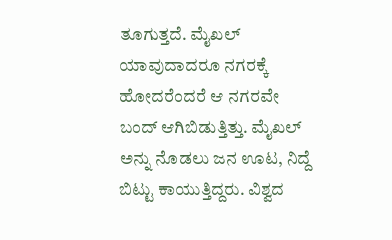ತೂಗುತ್ತದೆ. ಮೈಖಲ್ ಯಾವುದಾದರೂ ನಗರಕ್ಕೆ ಹೋದರೆಂದರೆ ಆ ನಗರವೇ ಬಂದ್ ಆಗಿಬಿಡುತ್ತಿತ್ತು. ಮೈಖಲ್ ಅನ್ನು ನೊಡಲು ಜನ ಊಟ, ನಿದ್ದೆ ಬಿಟ್ಟು ಕಾಯುತ್ತಿದ್ದರು. ವಿಶ್ವದ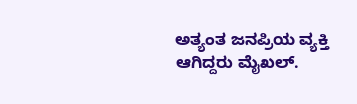ಅತ್ಯಂತ ಜನಪ್ರಿಯ ವ್ಯಕ್ತಿ ಆಗಿದ್ದರು ಮೈಖಲ್.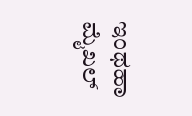ಇಂಥಹಾ ಮೈಖಲ್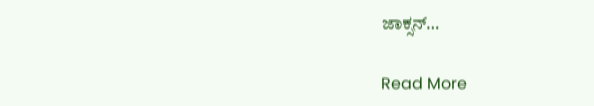ಜಾಕ್ಸನ್…

Read More